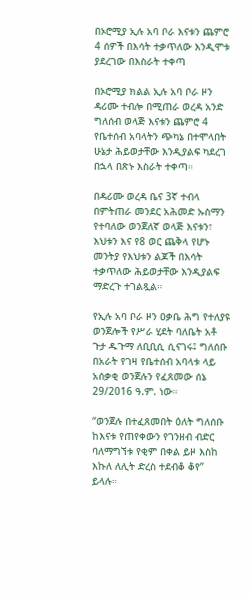በኦሮሚያ ኢሉ አባ ቦራ እናቱን ጨምሮ 4 ሰዎች በእሳት ተቃጥለው እንዲሞቱ ያደረገው በእስራት ተቀጣ

በኦሮሚያ ክልል ኢሉ አባ ቦራ ዞን ዳሪሙ ተብሎ በሚጠራ ወረዳ አንድ ግለሰብ ወላጅ እናቱን ጨምሮ 4 የቤተሰብ አባላትን ጭካኔ በተሞላበት ሁኔታ ሕይወታቸው እንዲያልፍ ካደረገ በኋላ በጽኑ እስራት ተቀጣ።

በዳሪሙ ወረዳ ቤና 3ኛ ተብላ በምትጠራ መንደር አሕመድ ኡስማን የተባለው ወንጀለኛ ወላጅ እናቱን፣ እህቱን እና የ8 ወር ጨቅላ የሆኑ መንትያ የእህቱን ልጆች በእሳት ተቃጥለው ሕይወታቸው እንዲያልፍ ማድረጉ ተገልጿል።

የኢሉ አባ ቦራ ዞን ዐቃቤ ሕግ የተለያዩ ወንጀሎች የሥራ ሂደት ባለቤት አቶ ጉታ ዱጉማ ለቢቢሲ ሲናገሩ፤ ግለሰቡ በአራት የገዛ የቤተሰብ አባላቱ ላይ አሰቃቂ ወንጀሉን የፈጸመው ሰኔ 29/2016 ዓ.ም. ነው።

“ወንጀሉ በተፈጸመበት ዕለት ግለሰቡ ከእናቱ የጠየቀውን የገንዘብ ብድር ባለማግኘቱ የቂም በቀል ይዞ እስከ እኩለ ለሊት ድረስ ተደብቆ ቆየ” ይላሉ።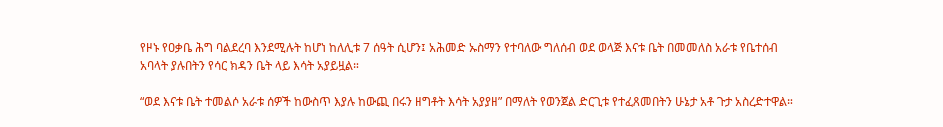የዞኑ የዐቃቤ ሕግ ባልደረባ እንደሚሉት ከሆነ ከለሊቱ 7 ሰዓት ሲሆን፤ አሕመድ ኡስማን የተባለው ግለሰብ ወደ ወላጅ እናቱ ቤት በመመለስ አራቱ የቤተሰብ አባላት ያሉበትን የሳር ክዳን ቤት ላይ እሳት አያይዟል።

“ወደ እናቱ ቤት ተመልሶ አራቱ ሰዎች ከውስጥ እያሉ ከውጪ በሩን ዘግቶት እሳት አያያዘ” በማለት የወንጀል ድርጊቱ የተፈጸመበትን ሁኔታ አቶ ጉታ አስረድተዋል።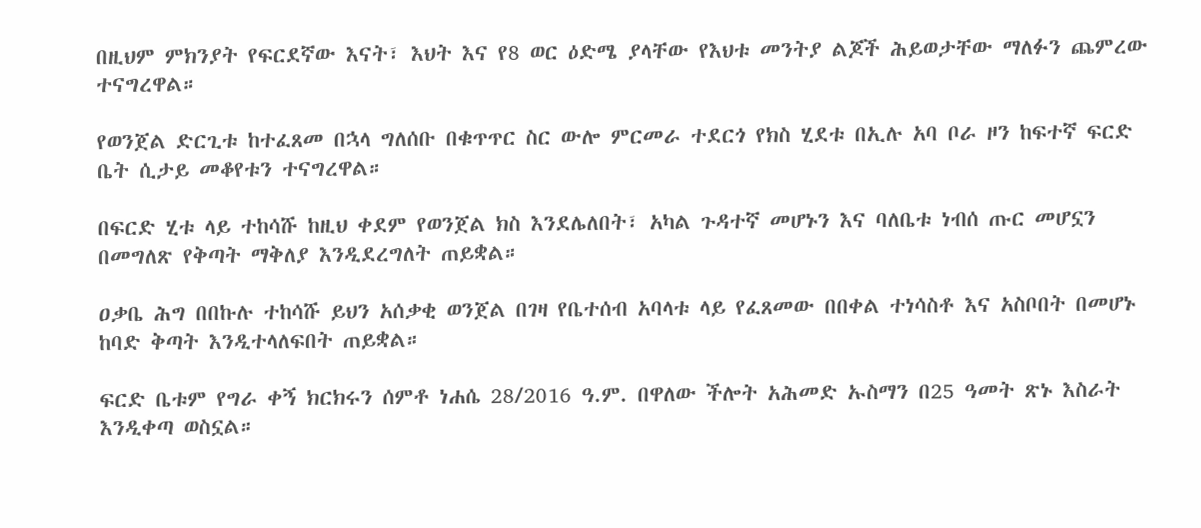በዚህም ምክንያት የፍርደኛው እናት፣ እህት እና የ8 ወር ዕድሜ ያላቸው የእህቱ መንትያ ልጆች ሕይወታቸው ማለፉን ጨምረው ተናግረዋል።

የወንጀል ድርጊቱ ከተፈጸመ በኋላ ግለሰቡ በቁጥጥር ስር ውሎ ምርመራ ተደርጎ የክስ ሂደቱ በኢሉ አባ ቦራ ዞን ከፍተኛ ፍርድ ቤት ሲታይ መቆየቱን ተናግረዋል።

በፍርድ ሂቱ ላይ ተከሳሹ ከዚህ ቀደም የወንጀል ክስ እንደሌለበት፣ አካል ጉዳተኛ መሆኑን እና ባለቤቱ ነብሰ ጡር መሆኗን በመግለጽ የቅጣት ማቅለያ እንዲደረግለት ጠይቋል።

ዐቃቤ ሕግ በበኩሉ ተከሳሹ ይህን አሰቃቂ ወንጀል በገዛ የቤተሰብ አባላቱ ላይ የፈጸመው በበቀል ተነሳስቶ እና አስቦበት በመሆኑ ከባድ ቅጣት እንዲተላለፍበት ጠይቋል።

ፍርድ ቤቱም የግራ ቀኝ ክርክሩን ሰምቶ ነሐሴ 28/2016 ዓ.ም. በዋለው ችሎት አሕመድ ኡስማን በ25 ዓመት ጽኑ እስራት እንዲቀጣ ወስኗል።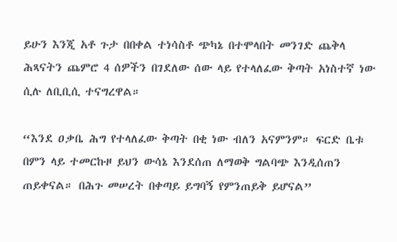ይሁን እንጂ አቶ ጉታ በበቀል ተነሳስቶ ጭካኔ በተሞላበት መንገድ ጨቅላ ሕጻናትን ጨምሮ 4 ሰዎችን በገደለው ሰው ላይ የተላለፈው ቅጣት አነስተኛ ነው ሲሉ ለቢቢሲ ተናግረዋል።

“እንደ ዐቃቤ ሕግ የተላለፈው ቅጣት በቂ ነው ብለን አናምንም። ፍርድ ቤቱ በምን ላይ ተመርኩዞ ይህን ውሳኔ እንደሰጠ ለማወቅ ግልባጭ እንዲሰጠን ጠይቀናል። በሕጉ መሠረት በቀጣይ ይግባኝ የምንጠይቅ ይሆናል”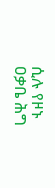ሲሉ የዞኑ ዐቃቤ ሕግ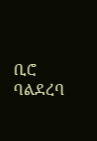ቢሮ ባልደረባ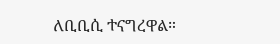ለቢቢሲ ተናግረዋል።